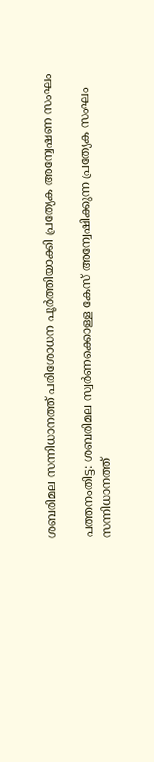ശബരിമല സന്നിധാനത്ത് പരിശോധന പൂർത്തിയാക്കി പ്രത്യേക അന്വേഷണ സംഘം

പത്തനംതിട്ട: ശബരിമല സ്വർണക്കൊള്ള കേസ് അന്വേഷിക്കുന്ന പ്രത്യേക സംഘം സന്നിധാനത്ത്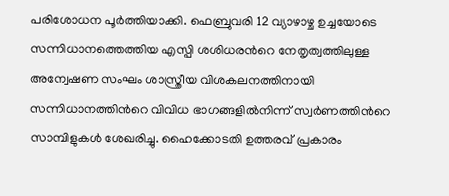പരിശോധന പൂർത്തിയാക്കി. ഫെബ്രുവരി 12 വ്യാഴാഴ്ച ഉച്ചയോടെ സന്നിധാനത്തെത്തിയ എസ്പി ശശിധരന്‍റെ നേതൃത്വത്തിലുള്ള അന്വേഷണ സംഘം ശാസ്ത്രീയ വിശകലനത്തിനായി സന്നിധാനത്തിന്‍റെ വിവിധ ഭാഗങ്ങളിൽനിന്ന് സ്വർണത്തിന്‍റെ സാമ്പിളുകൾ ശേഖരിച്ചു. ഹൈക്കോടതി ഉത്തരവ് പ്രകാരം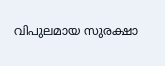വിപുലമായ സുരക്ഷാ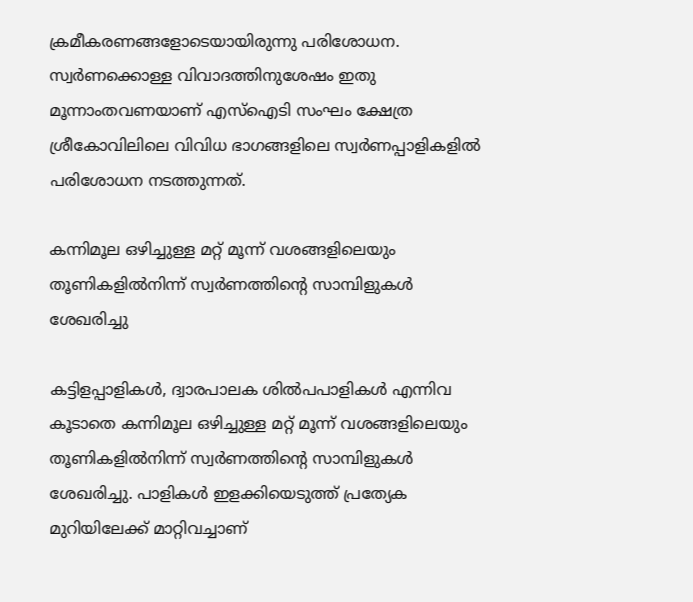ക്രമീകരണങ്ങളോടെയായിരുന്നു പരിശോധന. സ്വർണക്കൊള്ള വിവാദത്തിനുശേഷം ഇതു മൂന്നാംതവണയാണ് എസ്ഐടി സംഘം ക്ഷേത്ര ശ്രീകോവിലിലെ വിവിധ ഭാഗങ്ങളിലെ സ്വർണപ്പാളികളിൽ പരിശോധന നടത്തുന്നത്.

കന്നിമൂല ഒഴിച്ചുള്ള മറ്റ് മൂന്ന് വശങ്ങളിലെയും തൂണികളിൽനിന്ന് സ്വർണത്തിന്‍റെ സാമ്പിളുകൾ ശേഖരിച്ചു

കട്ടിളപ്പാളികൾ, ദ്വാരപാലക ശിൽപപാളികൾ എന്നിവ കൂടാതെ കന്നിമൂല ഒഴിച്ചുള്ള മറ്റ് മൂന്ന് വശങ്ങളിലെയും തൂണികളിൽനിന്ന് സ്വർണത്തിന്‍റെ സാമ്പിളുകൾ ശേഖരിച്ചു. പാളികൾ ഇളക്കിയെടുത്ത് പ്രത്യേക മുറിയിലേക്ക് മാറ്റിവച്ചാണ്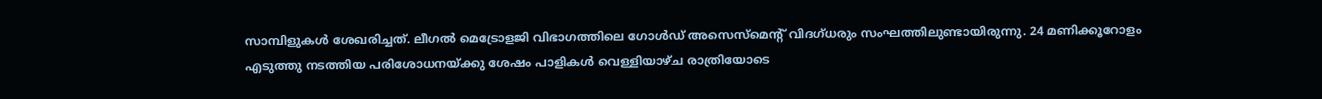സാമ്പിളുകൾ ശേഖരിച്ചത്. ലീഗൽ മെട്രോളജി വിഭാഗത്തിലെ ഗോൾഡ് അസെസ്മെന്‍റ് വിദഗ്ധരും സംഘത്തിലുണ്ടായിരുന്നു. 24 മണിക്കൂറോളം എടുത്തു നടത്തിയ പരിശോധനയ്ക്കു ശേഷം പാളികൾ വെള്ളിയാഴ്ച രാത്രിയോടെ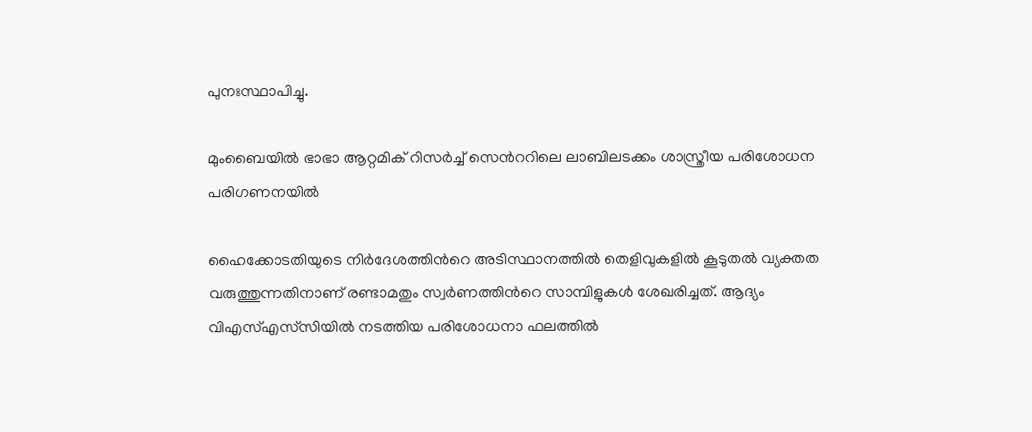പുനഃസ്ഥാപിച്ചു.

മുംബൈയിൽ ഭാഭാ ആറ്റമിക് റിസർച്ച് സെന്‍ററിലെ ലാബിലടക്കം ശാസ്ത്രീയ പരിശോധന പരിഗണനയിൽ

ഹൈക്കോടതിയുടെ നിർദേശത്തിന്‍റെ അടിസ്ഥാനത്തിൽ തെളിവുകളിൽ കൂടുതൽ വ്യക്തത വരുത്തുന്നതിനാണ് രണ്ടാമതും സ്വർണത്തിന്‍റെ സാമ്പിളുകൾ ശേഖരിച്ചത്. ആദ്യം വിഎസ്എസ്‌സിയിൽ നടത്തിയ പരിശോധനാ ഫലത്തിൽ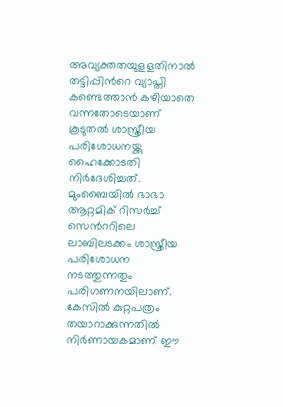അവ്യക്തതയുളളതിനാൽ തട്ടിപ്പിന്‍റെ വ്യാപ്തി കണ്ടെത്താൻ കഴിയാതെ വന്നതോടെയാണ് കൂടുതൽ ശാസ്ത്രീയ പരിശോധനയ്ക്കു ഹൈക്കോടതി നിർദേശിച്ചത്. മുംബൈയിൽ ഭാഭാ ആറ്റമിക് റിസർച്ച് സെന്‍ററിലെ ലാബിലടക്കം ശാസ്ത്രീയ പരിശോധന നടത്തുന്നതും പരിഗണനയിലാണ്. കേസിൽ കുറ്റപത്രം തയാറാക്കുന്നതിൽ നിർണായകമാണ് ഈ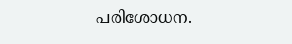പരിശോധന.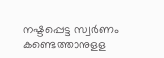നഷ്ടപ്പെട്ട സ്വർണം കണ്ടെത്താനുളള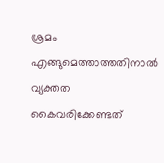ശ്രമം എങ്ങുമെത്താത്തതിനാൽ വ്യക്തത കൈവരിക്കേണ്ടത്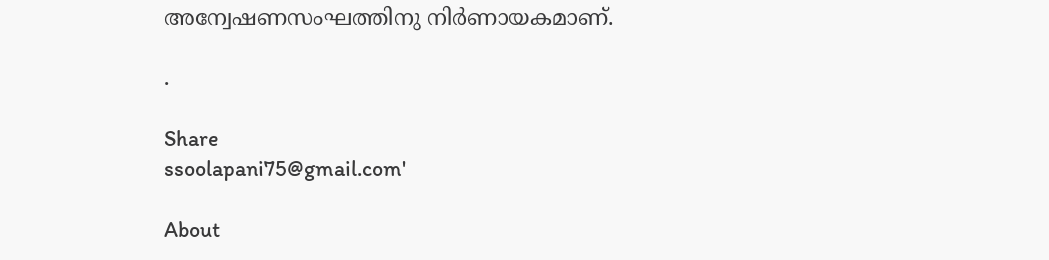അന്വേഷണസംഘത്തിനു നിർണായകമാണ്.

.

Share
ssoolapani75@gmail.com'

About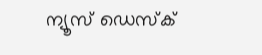ന്യൂസ് ഡെസ്ക്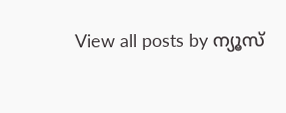View all posts by ന്യൂസ്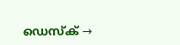ഡെസ്ക് →